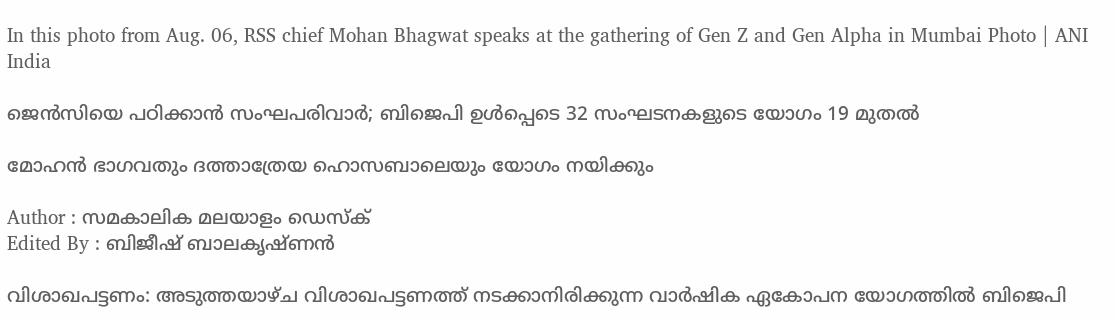In this photo from Aug. 06, RSS chief Mohan Bhagwat speaks at the gathering of Gen Z and Gen Alpha in Mumbai Photo | ANI
India

ജെന്‍സിയെ പഠിക്കാന്‍ സംഘപരിവാര്‍; ബിജെപി ഉള്‍പ്പെടെ 32 സംഘടനകളുടെ യോഗം 19 മുതല്‍

മോഹന്‍ ഭാഗവതും ദത്താത്രേയ ഹൊസബാലെയും യോഗം നയിക്കും

Author : സമകാലിക മലയാളം ഡെസ്ക്
Edited By : ബിജീഷ് ബാലകൃഷ്ണൻ

വിശാഖപട്ടണം: അടുത്തയാഴ്ച വിശാഖപട്ടണത്ത് നടക്കാനിരിക്കുന്ന വാര്‍ഷിക ഏകോപന യോഗത്തില്‍ ബിജെപി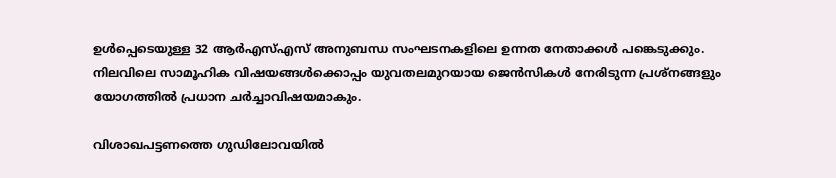ഉള്‍പ്പെടെയുള്ള 32 ആര്‍എസ്എസ് അനുബന്ധ സംഘടനകളിലെ ഉന്നത നേതാക്കള്‍ പങ്കെടുക്കും. നിലവിലെ സാമൂഹിക വിഷയങ്ങള്‍ക്കൊപ്പം യുവതലമുറയായ ജെന്‍സികള്‍ നേരിടുന്ന പ്രശ്‌നങ്ങളും യോഗത്തില്‍ പ്രധാന ചര്‍ച്ചാവിഷയമാകും.

വിശാഖപട്ടണത്തെ ഗുഡിലോവയില്‍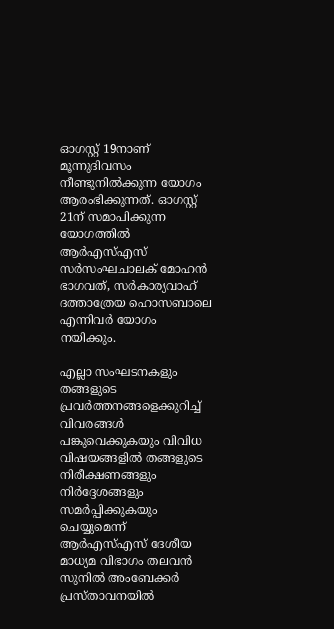ഓഗസ്റ്റ് 19നാണ് മൂന്നുദിവസം നീണ്ടുനില്‍ക്കുന്ന യോഗം ആരംഭിക്കുന്നത്. ഓഗസ്റ്റ് 21ന് സമാപിക്കുന്ന യോഗത്തില്‍ ആര്‍എസ്എസ് സര്‍സംഘചാലക് മോഹന്‍ ഭാഗവത്, സര്‍കാര്യവാഹ് ദത്താത്രേയ ഹൊസബാലെ എന്നിവര്‍ യോഗം നയിക്കും.

എല്ലാ സംഘടനകളും തങ്ങളുടെ പ്രവര്‍ത്തനങ്ങളെക്കുറിച്ച് വിവരങ്ങള്‍ പങ്കുവെക്കുകയും വിവിധ വിഷയങ്ങളില്‍ തങ്ങളുടെ നിരീക്ഷണങ്ങളും നിര്‍ദ്ദേശങ്ങളും സമര്‍പ്പിക്കുകയും ചെയ്യുമെന്ന് ആര്‍എസ്എസ് ദേശീയ മാധ്യമ വിഭാഗം തലവന്‍ സുനില്‍ അംബേക്കര്‍ പ്രസ്താവനയില്‍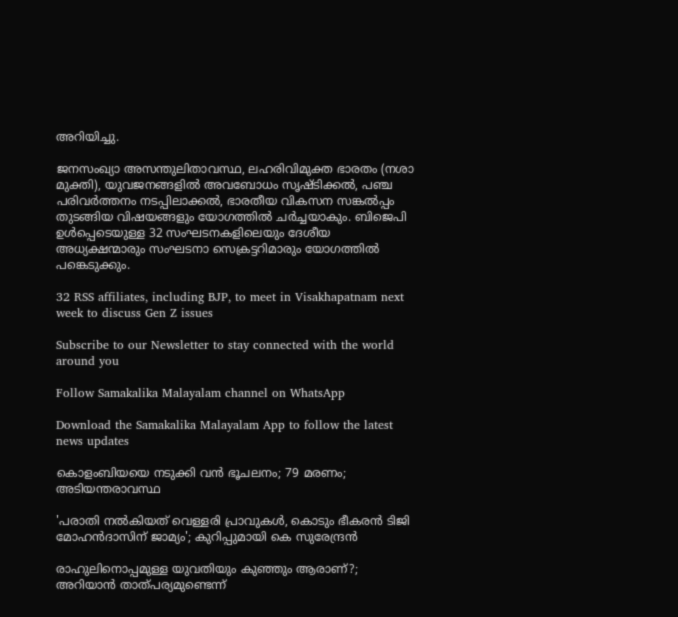അറിയിച്ചു.

ജനസംഖ്യാ അസന്തുലിതാവസ്ഥ, ലഹരിവിമുക്ത ഭാരതം (നശാ മുക്തി), യുവജനങ്ങളില്‍ അവബോധം സൃഷ്ടിക്കല്‍, പഞ്ച പരിവര്‍ത്തനം നടപ്പിലാക്കല്‍, ഭാരതീയ വികസന സങ്കല്‍പ്പം തുടങ്ങിയ വിഷയങ്ങളും യോഗത്തില്‍ ചര്‍ച്ചയാകും. ബിജെപി ഉള്‍പ്പെടെയുള്ള 32 സംഘടനകളിലെയും ദേശീയ അധ്യക്ഷന്മാരും സംഘടനാ സെക്രട്ടറിമാരും യോഗത്തില്‍ പങ്കെടുക്കും.

32 RSS affiliates, including BJP, to meet in Visakhapatnam next week to discuss Gen Z issues

Subscribe to our Newsletter to stay connected with the world around you

Follow Samakalika Malayalam channel on WhatsApp

Download the Samakalika Malayalam App to follow the latest news updates

കൊളംബിയയെ നടുക്കി വന്‍ ഭൂചലനം; 79 മരണം; അടിയന്തരാവസ്ഥ

'പരാതി നല്‍കിയത് വെള്ളരി പ്രാവുകള്‍, കൊടും ഭീകരന്‍ ടിജി മോഹന്‍ദാസിന് ജാമ്യം'; കുറിപ്പുമായി കെ സുരേന്ദ്രന്‍

രാഹുലിനൊപ്പമുള്ള യുവതിയും കുഞ്ഞും ആരാണ്?; അറിയാന്‍ താത്പര്യമുണ്ടെന്ന്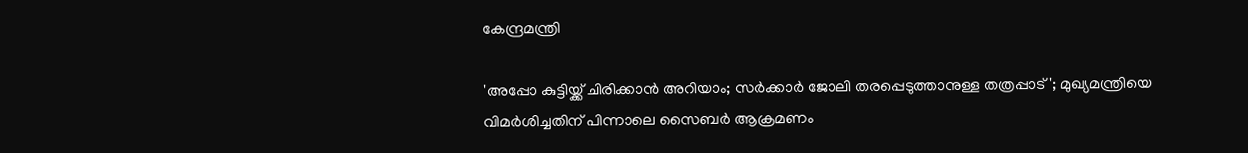കേന്ദ്രമന്ത്രി

'അപ്പോ കുട്ടിയ്ക്ക് ചിരിക്കാന്‍ അറിയാം; സര്‍ക്കാര്‍ ജോലി തരപ്പെടുത്താനുള്ള തത്രപ്പാട്'; മുഖ്യമന്ത്രിയെ വിമര്‍ശിച്ചതിന് പിന്നാലെ സൈബര്‍ ആക്രമണം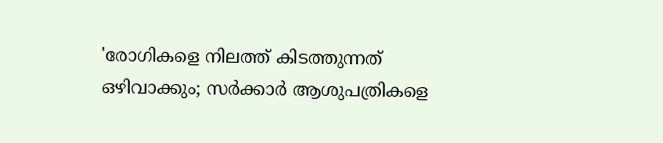'രോഗികളെ നിലത്ത് കിടത്തുന്നത് ഒഴിവാക്കും; സര്‍ക്കാര്‍ ആശുപത്രികളെ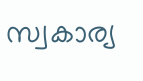സ്വകാര്യ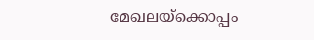മേഖലയ്ക്കൊപ്പം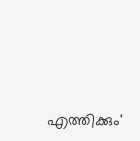എത്തിക്കും'